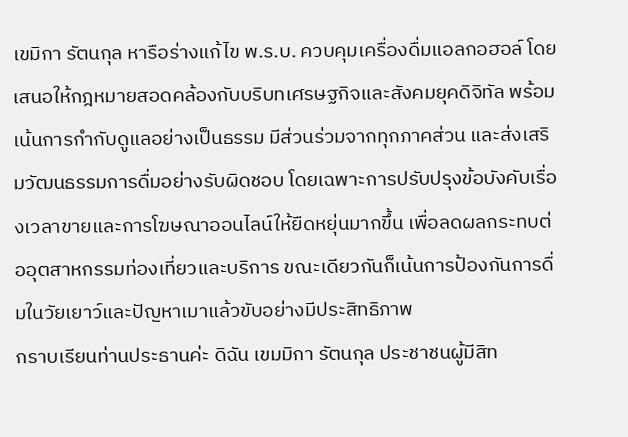เขมิกา รัตนกุล หารือร่างแก้ไข พ.ร.บ. ควบคุมเครื่องดื่มแอลกอฮอล์ โดยเสนอให้กฎหมายสอดคล้องกับบริบทเศรษฐกิจและสังคมยุคดิจิทัล พร้อมเน้นการกำกับดูแลอย่างเป็นธรรม มีส่วนร่วมจากทุกภาคส่วน และส่งเสริมวัฒนธรรมการดื่มอย่างรับผิดชอบ โดยเฉพาะการปรับปรุงข้อบังคับเรื่องเวลาขายและการโฆษณาออนไลน์ให้ยืดหยุ่นมากขึ้น เพื่อลดผลกระทบต่ออุตสาหกรรมท่องเที่ยวและบริการ ขณะเดียวกันก็เน้นการป้องกันการดื่มในวัยเยาว์และปัญหาเมาแล้วขับอย่างมีประสิทธิภาพ
กราบเรียนท่านประธานค่ะ ดิฉัน เขมมิกา รัตนกุล ประชาชนผู้มีสิท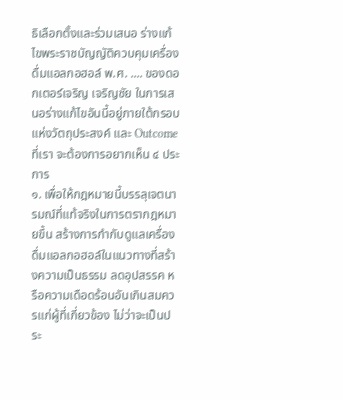ธิเลือกตั้งและร่วมเสนอ ร่างแก้ไขพระราชบัญญัติควบคุมเครื่องดื่มแอลกอฮอล์ พ.ศ. .... ของดอกเตอร์เจริญ เจริญชัย ในการเสนอร่างแก้ไขอันนี้อยู่ภายใต้กรอบแห่งวัตถุประสงค์ และ Outcome ที่เรา จะต้องการอยากเห็น ๔ ประการ
๑. เพื่อให้กฎหมายนี้บรรลุเจตนารมณ์ที่แท้จริงในการตรากฎหมายขึ้น สร้างการกำกับดูแลเครื่องดื่มแอลกอฮอล์ในแนวทางที่สร้างความเป็นธรรม ลดอุปสรรค หรือความเดือดร้อนอันเกินสมควรแก่ผู้ที่เกี่ยวข้อง ไม่ว่าจะเป็นประ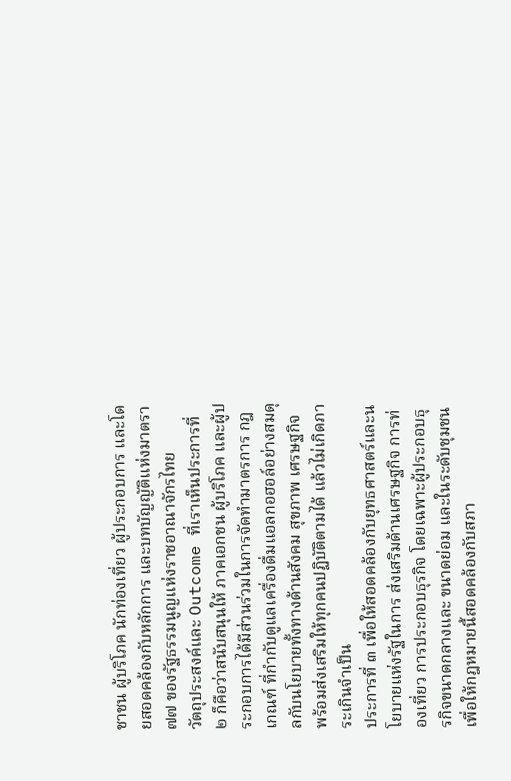ชาชน ผู้บริโภค นักท่องเที่ยว ผู้ประกอบการ และโดยสอดคล้องกับหลักการ และบทบัญญัติแห่งมาตรา ๗๗ ของรัฐธรรมนูญแห่งราชอาณาจักรไทย
วัตถุประสงค์และ Outcome ที่เราเห็นประการที่ ๒ ก็คือว่าสนับสนุนให้ ภาคเอกชน ผู้บริโภค และผู้ประกอบการได้มีส่วนร่วมในการจัดทำมาตรการ กฎเกณฑ์ ที่กำกับดูแลเครื่องดื่มแอลกอฮอล์อย่างสมดุลกับนโยบายทั้งทางด้านสังคม สุขภาพ เศรษฐกิจ พร้อมส่งเสริมให้ทุกคนปฏิบัติตามได้ แล้วไม่เกิดภาระเกินจำเป็น
ประการที่ ๓ เพื่อให้สอดคล้องกับยุทธศาสตร์และนโยบายแห่งรัฐในการ ส่งเสริมด้านเศรษฐกิจ การท่องเที่ยว การประกอบธุรกิจ โดยเฉพาะผู้ประกอบธุรกิจขนาดกลางและ ขนาดย่อม และในระดับชุมชน เพื่อให้กฎหมายนี้สอดคล้องกับสภา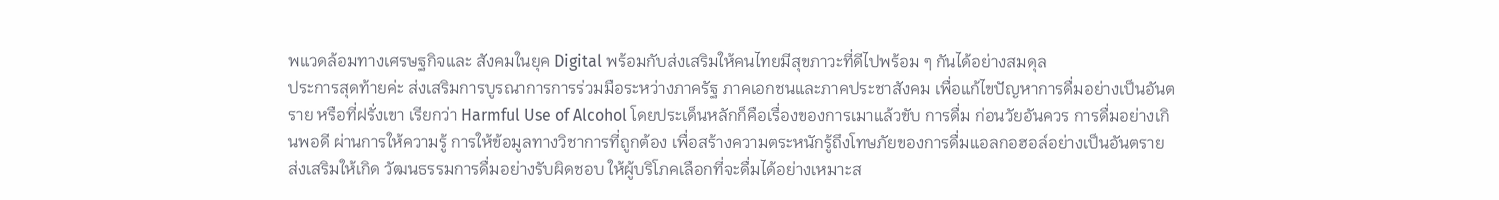พแวดล้อมทางเศรษฐกิจและ สังคมในยุค Digital พร้อมกับส่งเสริมให้คนไทยมีสุขภาวะที่ดีไปพร้อม ๆ กันได้อย่างสมดุล
ประการสุดท้ายค่ะ ส่งเสริมการบูรณาการการร่วมมือระหว่างภาครัฐ ภาคเอกชนและภาคประชาสังคม เพื่อแก้ไขปัญหาการดื่มอย่างเป็นอันตราย หรือที่ฝรั่งเขา เรียกว่า Harmful Use of Alcohol โดยประเด็นหลักก็คือเรื่องของการเมาแล้วขับ การดื่ม ก่อนวัยอันควร การดื่มอย่างเกินพอดี ผ่านการให้ความรู้ การให้ข้อมูลทางวิชาการที่ถูกต้อง เพื่อสร้างความตระหนักรู้ถึงโทษภัยของการดื่มแอลกอฮอล์อย่างเป็นอันตราย ส่งเสริมให้เกิด วัฒนธรรมการดื่มอย่างรับผิดชอบ ให้ผู้บริโภคเลือกที่จะดื่มได้อย่างเหมาะส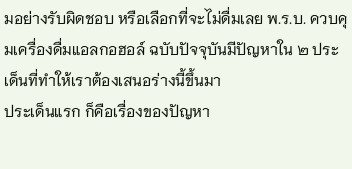มอย่างรับผิดชอบ หรือเลือกที่จะไม่ดื่มเลย พ.ร.บ. ควบคุมเครื่องดื่มแอลกอฮอล์ ฉบับปัจจุบันมีปัญหาใน ๒ ประเด็นที่ทำให้เราต้องเสนอร่างนี้ขึ้นมา
ประเด็นแรก ก็คือเรื่องของปัญหา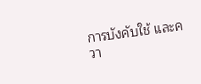การบังคับใช้ และควา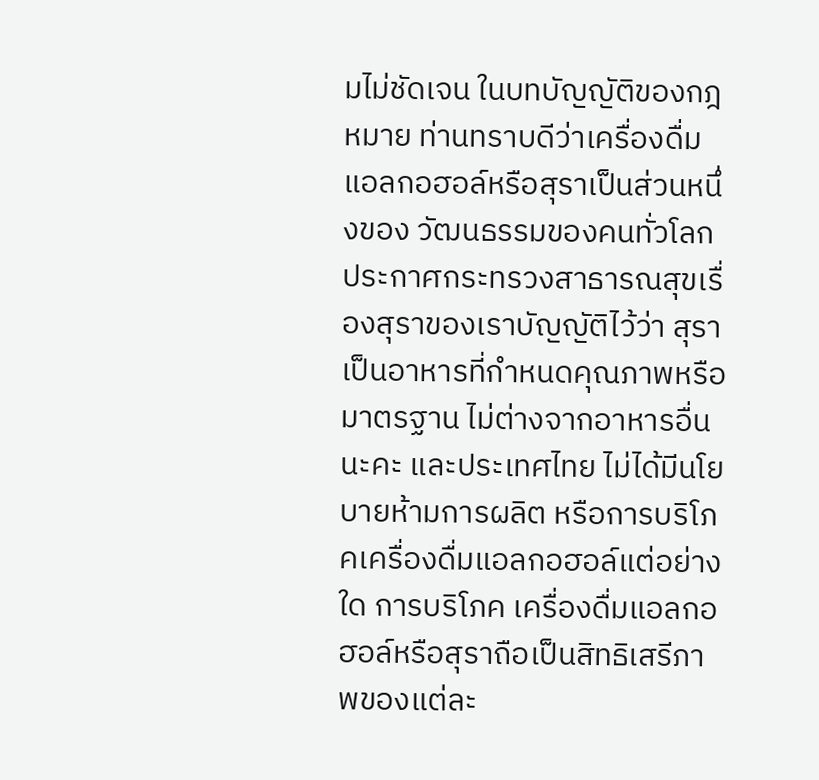มไม่ชัดเจน ในบทบัญญัติของกฎหมาย ท่านทราบดีว่าเครื่องดื่มแอลกอฮอล์หรือสุราเป็นส่วนหนึ่งของ วัฒนธรรมของคนทั่วโลก ประกาศกระทรวงสาธารณสุขเรื่องสุราของเราบัญญัติไว้ว่า สุรา เป็นอาหารที่กำหนดคุณภาพหรือมาตรฐาน ไม่ต่างจากอาหารอื่นนะคะ และประเทศไทย ไม่ได้มีนโยบายห้ามการผลิต หรือการบริโภคเครื่องดื่มแอลกอฮอล์แต่อย่างใด การบริโภค เครื่องดื่มแอลกอฮอล์หรือสุราถือเป็นสิทธิเสรีภาพของแต่ละ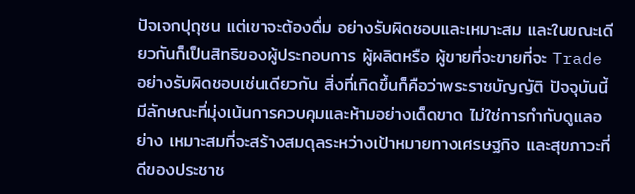ปัจเจกปุถุชน แต่เขาจะต้องดื่ม อย่างรับผิดชอบและเหมาะสม และในขณะเดียวกันก็เป็นสิทธิของผู้ประกอบการ ผู้ผลิตหรือ ผู้ขายที่จะขายที่จะ Trade อย่างรับผิดชอบเช่นเดียวกัน สิ่งที่เกิดขึ้นก็คือว่าพระราชบัญญัติ ปัจจุบันนี้มีลักษณะที่มุ่งเน้นการควบคุมและห้ามอย่างเด็ดขาด ไม่ใช่การกำกับดูแลอย่าง เหมาะสมที่จะสร้างสมดุลระหว่างเป้าหมายทางเศรษฐกิจ และสุขภาวะที่ดีของประชาช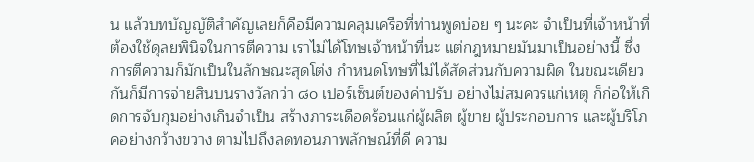น แล้วบทบัญญัติสำคัญเลยก็คือมีความคลุมเครือที่ท่านพูดบ่อย ๆ นะคะ จำเป็นที่เจ้าหน้าที่ ต้องใช้ดุลยพินิจในการตีความ เราไม่ได้โทษเจ้าหน้าที่นะ แต่กฎหมายมันมาเป็นอย่างนี้ ซึ่งการตีความก็มักเป็นในลักษณะสุดโต่ง กำหนดโทษที่ไม่ได้สัดส่วนกับความผิด ในขณะเดียวกันก็มีการจ่ายสินบนรางวัลกว่า ๘๐ เปอร์เซ็นต์ของค่าปรับ อย่างไม่สมควรแก่เหตุ ก็ก่อให้เกิดการจับกุมอย่างเกินจำเป็น สร้างภาระเดือดร้อนแก่ผู้ผลิต ผู้ขาย ผู้ประกอบการ และผู้บริโภคอย่างกว้างขวาง ตามไปถึงลดทอนภาพลักษณ์ที่ดี ความ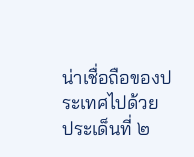น่าเชื่อถือของประเทศไปด้วย
ประเด็นที่ ๒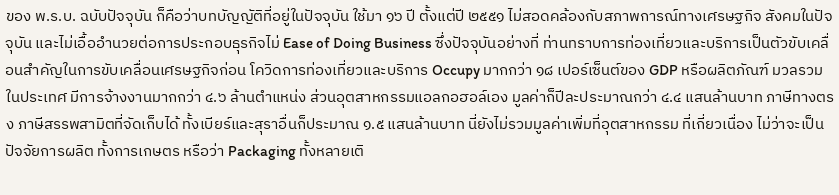ของ พ.ร.บ. ฉบับปัจจุบัน ก็คือว่าบทบัญญัติที่อยู่ในปัจจุบัน ใช้มา ๑๖ ปี ตั้งแต่ปี ๒๕๕๑ ไม่สอดคล้องกับสภาพการณ์ทางเศรษฐกิจ สังคมในปัจจุบัน และไม่เอื้ออำนวยต่อการประกอบธุรกิจไม่ Ease of Doing Business ซึ่งปัจจุบันอย่างที่ ท่านทราบการท่องเที่ยวและบริการเป็นตัวขับเคลื่อนสำคัญในการขับเคลื่อนเศรษฐกิจก่อน โควิดการท่องเที่ยวและบริการ Occupy มากกว่า ๑๘ เปอร์เซ็นต์ของ GDP หรือผลิตภัณฑ์ มวลรวมในประเทศ มีการจ้างงานมากกว่า ๔.๖ ล้านตำแหน่ง ส่วนอุตสาหกรรมแอลกอฮอล์เอง มูลค่าก็ปีละประมาณกว่า ๔.๔ แสนล้านบาท ภาษีทางตรง ภาษีสรรพสามิตที่จัดเก็บได้ ทั้งเบียร์และสุราอื่นก็ประมาณ ๑.๕ แสนล้านบาท นี่ยังไม่รวมมูลค่าเพิ่มที่อุตสาหกรรม ที่เกี่ยวเนื่อง ไม่ว่าจะเป็นปัจจัยการผลิต ทั้งการเกษตร หรือว่า Packaging ทั้งหลายเติ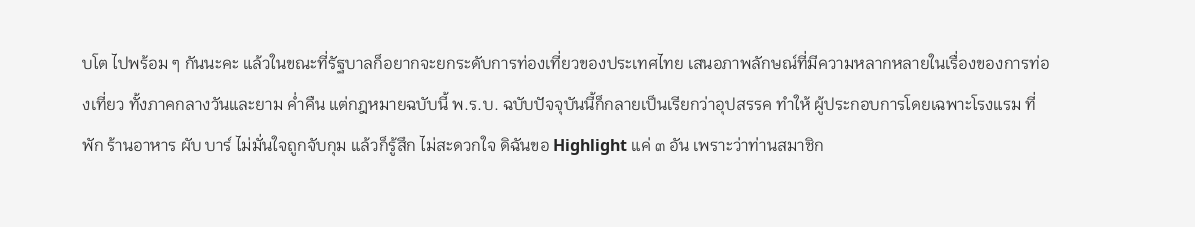บโต ไปพร้อม ๆ กันนะคะ แล้วในขณะที่รัฐบาลก็อยากจะยกระดับการท่องเที่ยวของประเทศไทย เสนอภาพลักษณ์ที่มีความหลากหลายในเรื่องของการท่องเที่ยว ทั้งภาคกลางวันและยาม ค่ำคืน แต่กฎหมายฉบับนี้ พ.ร.บ. ฉบับปัจจุบันนี้ก็กลายเป็นเรียกว่าอุปสรรค ทำให้ ผู้ประกอบการโดยเฉพาะโรงแรม ที่พัก ร้านอาหาร ผับ บาร์ ไม่มั่นใจถูกจับกุม แล้วก็รู้สึก ไม่สะดวกใจ ดิฉันขอ Highlight แค่ ๓ อัน เพราะว่าท่านสมาชิก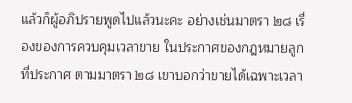แล้วก็ผู้อภิปรายพูดไปแล้วนะคะ อย่างเช่นมาตรา ๒๘ เรื่องของการควบคุมเวลาขาย ในประกาศของกฎหมายลูกที่ประกาศ ตามมาตรา ๒๘ เขาบอกว่าขายได้เฉพาะเวลา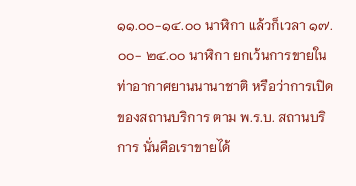๑๑.๐๐-๑๔.๐๐ นาฬิกา แล้วก็เวลา ๑๗.๐๐- ๒๔.๐๐ นาฬิกา ยกเว้นการขายในท่าอากาศยานนานาชาติ หรือว่าการเปิดของสถานบริการ ตาม พ.ร.บ. สถานบริการ นั่นคือเราขายได้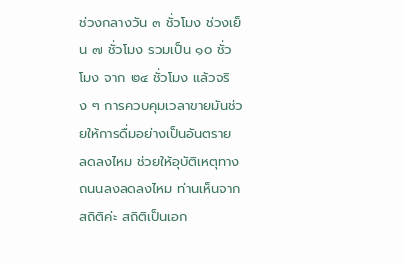ช่วงกลางวัน ๓ ชั่วโมง ช่วงเย็น ๗ ชั่วโมง รวมเป็น ๑๐ ชั่วโมง จาก ๒๔ ชั่วโมง แล้วจริง ๆ การควบคุมเวลาขายมันช่วยให้การดื่มอย่างเป็นอันตราย ลดลงไหม ช่วยให้อุบัติเหตุทางถนนลงลดลงไหม ท่านเห็นจากสถิติค่ะ สถิติเป็นเอก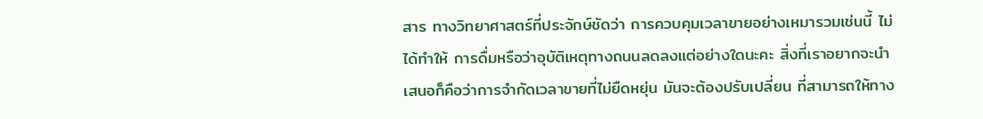สาร ทางวิทยาศาสตร์ที่ประจักษ์ชัดว่า การควบคุมเวลาขายอย่างเหมารวมเช่นนี้ ไม่ได้ทำให้ การดื่มหรือว่าอุบัติเหตุทางถนนลดลงแต่อย่างใดนะคะ สิ่งที่เราอยากจะนำเสนอก็คือว่าการจำกัดเวลาขายที่ไม่ยืดหยุ่น มันจะต้องปรับเปลี่ยน ที่สามารถให้ทาง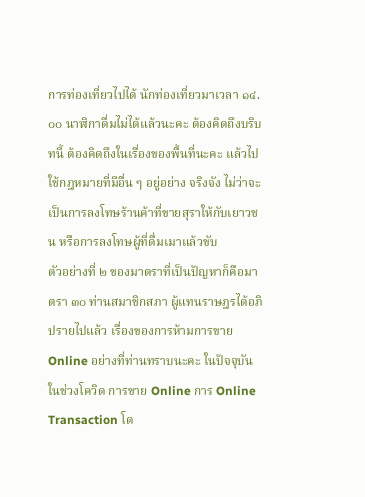การท่องเที่ยวไปได้ นักท่องเที่ยวมาเวลา ๑๔.๐๐ นาฬิกาดื่มไม่ได้แล้วนะคะ ต้องคิดถึงบริบทนี้ ต้องคิดถึงในเรื่องของพื้นที่นะคะ แล้วไปใช้กฎหมายที่มีอื่น ๆ อยู่อย่าง จริงจัง ไม่ว่าจะเป็นการลงโทษร้านค้าที่ขายสุราให้กับเยาวชน หรือการลงโทษผู้ที่ดื่มเมาแล้วขับ
ตัวอย่างที่ ๒ ของมาตราที่เป็นปัญหาก็คือมาตรา ๓๐ ท่านสมาชิกสภา ผู้แทนราษฎรได้อภิปรายไปแล้ว เรื่องของการห้ามการขาย Online อย่างที่ท่านทราบนะคะ ในปัจจุบันในช่วงโควิด การขาย Online การ Online Transaction โด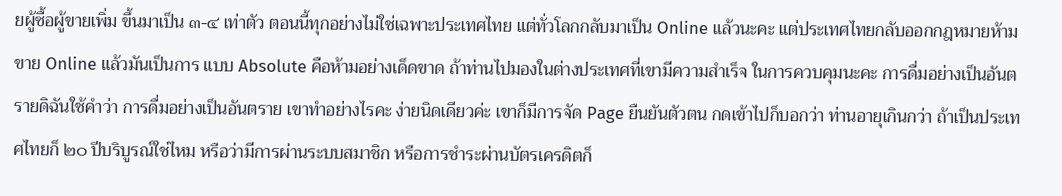ยผู้ซื้อผู้ขายเพิ่ม ขึ้นมาเป็น ๓-๔ เท่าตัว ตอนนี้ทุกอย่างไม่ใช่เฉพาะประเทศไทย แต่ทั่วโลกกลับมาเป็น Online แล้วนะคะ แต่ประเทศไทยกลับออกกฎหมายห้ามขาย Online แล้วมันเป็นการ แบบ Absolute คือห้ามอย่างเด็ดขาด ถ้าท่านไปมองในต่างประเทศที่เขามีความสำเร็จ ในการควบคุมนะคะ การดื่มอย่างเป็นอันตรายดิฉันใช้คำว่า การดื่มอย่างเป็นอันตราย เขาทำอย่างไรคะ ง่ายนิดเดียวค่ะ เขาก็มีการจัด Page ยืนยันตัวตน กดเข้าไปก็บอกว่า ท่านอายุเกินกว่า ถ้าเป็นประเทศไทยก็ ๒๐ ปีบริบูรณ์ใช่ไหม หรือว่ามีการผ่านระบบสมาชิก หรือการชำระผ่านบัตรเครดิตก็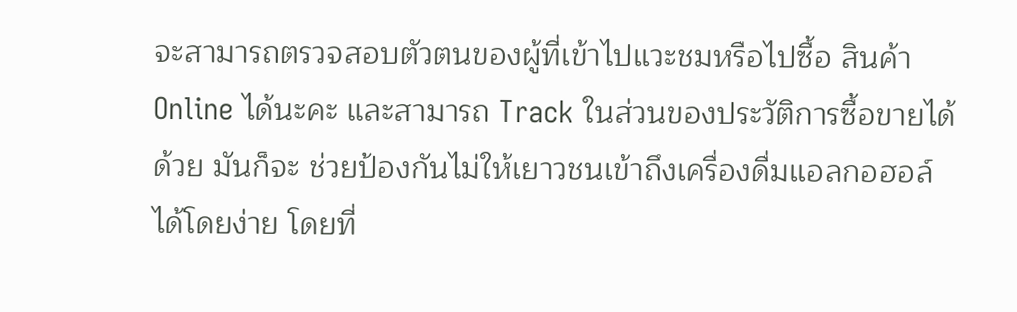จะสามารถตรวจสอบตัวตนของผู้ที่เข้าไปแวะชมหรือไปซื้อ สินค้า Online ได้นะคะ และสามารถ Track ในส่วนของประวัติการซื้อขายได้ด้วย มันก็จะ ช่วยป้องกันไม่ให้เยาวชนเข้าถึงเครื่องดื่มแอลกอฮอล์ได้โดยง่าย โดยที่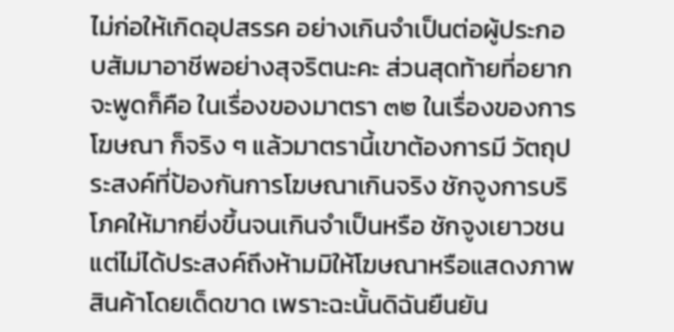ไม่ก่อให้เกิดอุปสรรค อย่างเกินจำเป็นต่อผู้ประกอบสัมมาอาชีพอย่างสุจริตนะคะ ส่วนสุดท้ายที่อยากจะพูดก็คือ ในเรื่องของมาตรา ๓๒ ในเรื่องของการโฆษณา ก็จริง ๆ แล้วมาตรานี้เขาต้องการมี วัตถุประสงค์ที่ป้องกันการโฆษณาเกินจริง ชักจูงการบริโภคให้มากยิ่งขึ้นจนเกินจำเป็นหรือ ชักจูงเยาวชน แต่ไม่ได้ประสงค์ถึงห้ามมิให้โฆษณาหรือแสดงภาพสินค้าโดยเด็ดขาด เพราะฉะนั้นดิฉันยืนยัน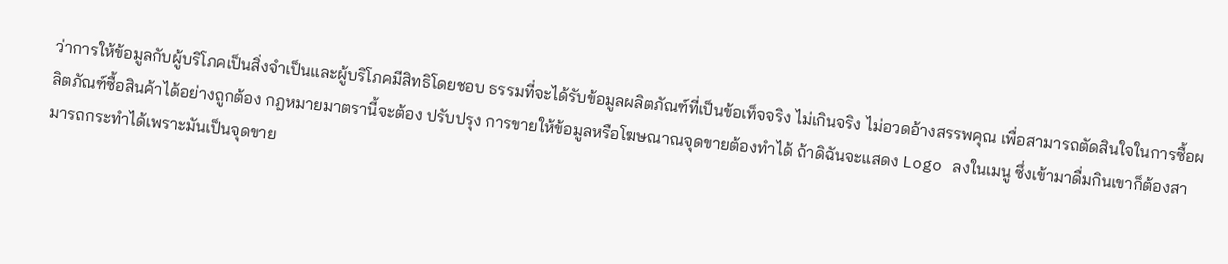ว่าการให้ข้อมูลกับผู้บริโภคเป็นสิ่งจำเป็นและผู้บริโภคมีสิทธิโดยชอบ ธรรมที่จะได้รับข้อมูลผลิตภัณฑ์ที่เป็นข้อเท็จจริง ไม่เกินจริง ไม่อวดอ้างสรรพคุณ เพื่อสามารถตัดสินใจในการซื้อผลิตภัณฑ์ซื้อสินค้าได้อย่างถูกต้อง กฎหมายมาตรานี้จะต้อง ปรับปรุง การขายให้ข้อมูลหรือโฆษณาณจุดขายต้องทำได้ ถ้าดิฉันจะแสดง Logo ลงในเมนู ซึ่งเข้ามาดื่มกินเขาก็ต้องสามารถกระทำได้เพราะมันเป็นจุดขาย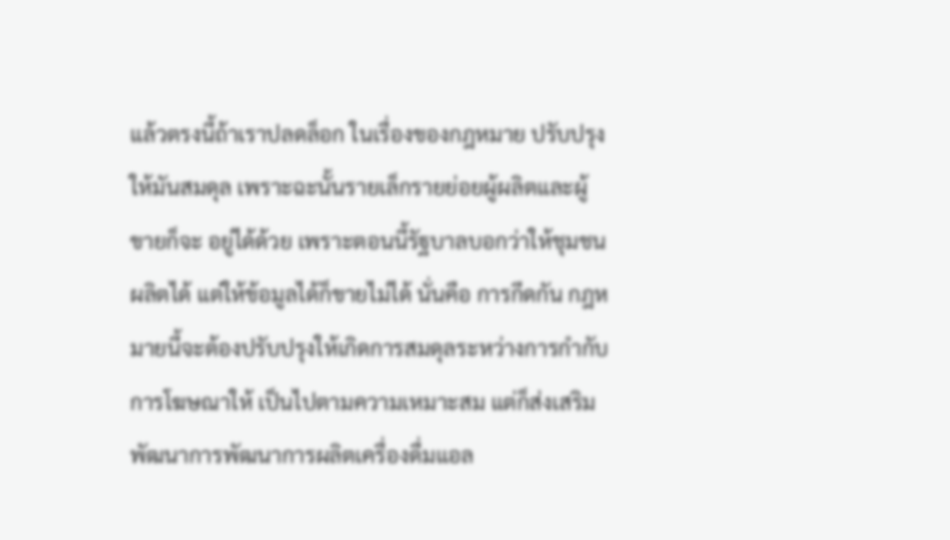แล้วตรงนี้ถ้าเราปลดล็อก ในเรื่องของกฎหมาย ปรับปรุงให้มันสมดุล เพราะฉะนั้นรายเล็กรายย่อยผู้ผลิตและผู้ขายก็จะ อยู่ได้ด้วย เพราะตอนนี้รัฐบาลบอกว่าให้ชุมชนผลิตได้ แต่ให้ข้อมูลได้ก็ขายไม่ได้ นั่นคือ การกีดกัน กฎหมายนี้จะต้องปรับปรุงให้เกิดการสมดุลระหว่างการกำกับการโฆษณาให้ เป็นไปตามความเหมาะสม แต่ก็ส่งเสริมพัฒนาการพัฒนาการผลิตเครื่องดื่มแอล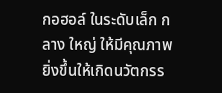กอฮอล์ ในระดับเล็ก กลาง ใหญ่ ให้มีคุณภาพยิ่งขึ้นให้เกิดนวัตกรร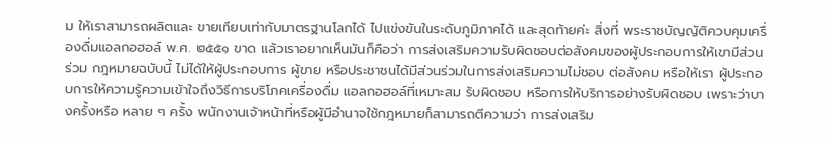ม ให้เราสามารถผลิตและ ขายเทียบเท่ากับมาตรฐานโลกได้ ไปแข่งขันในระดับภูมิภาคได้ และสุดท้ายค่ะ สิ่งที่ พระราชบัญญัติควบคุมเครื่องดื่มแอลกอฮอล์ พ.ศ. ๒๕๕๑ ขาด แล้วเราอยากเห็นมันก็คือว่า การส่งเสริมความรับผิดชอบต่อสังคมของผู้ประกอบการให้เขามีส่วนร่วม กฎหมายฉบับนี้ ไม่ได้ให้ผู้ประกอบการ ผู้ขาย หรือประชาชนได้มีส่วนร่วมในการส่งเสริมความไม่ชอบ ต่อสังคม หรือให้เรา ผู้ประกอบการให้ความรู้ความเข้าใจถึงวิธีการบริโภคเครื่องดื่ม แอลกอฮอล์ที่เหมาะสม รับผิดชอบ หรือการให้บริการอย่างรับผิดชอบ เพราะว่าบางครั้งหรือ หลาย ๆ ครั้ง พนักงานเจ้าหน้าที่หรือผู้มีอำนาจใช้กฎหมายก็สามารถตีความว่า การส่งเสริม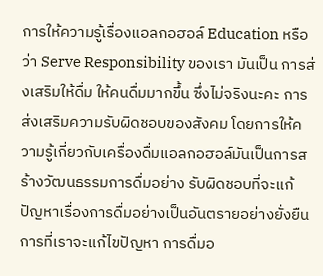การให้ความรู้เรื่องแอลกอฮอล์ Education หรือว่า Serve Responsibility ของเรา มันเป็น การส่งเสริมให้ดื่ม ให้คนดื่มมากขึ้น ซึ่งไม่จริงนะคะ การส่งเสริมความรับผิดชอบของสังคม โดยการให้ความรู้เกี่ยวกับเครื่องดื่มแอลกอฮอล์มันเป็นการสร้างวัฒนธรรมการดื่มอย่าง รับผิดชอบที่จะแก้ปัญหาเรื่องการดื่มอย่างเป็นอันตรายอย่างยั่งยืน การที่เราจะแก้ไขปัญหา การดื่มอ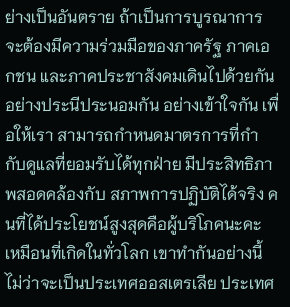ย่างเป็นอันตราย ถ้าเป็นการบูรณาการจะต้องมีความร่วมมือของภาครัฐ ภาคเอกชน และภาคประชาสังคมเดินไปด้วยกัน อย่างประนีประนอมกัน อย่างเข้าใจกัน เพื่อให้เรา สามารถกำหนดมาตรการที่กำกับดูแลที่ยอมรับได้ทุกฝ่าย มีประสิทธิภาพสอดคล้องกับ สภาพการปฏิบัติได้จริง คนที่ได้ประโยชน์สูงสุดคือผู้บริโภคนะคะ เหมือนที่เกิดในทั่วโลก เขาทำกันอย่างนี้ ไม่ว่าจะเป็นประเทศออสเตรเลีย ประเทศ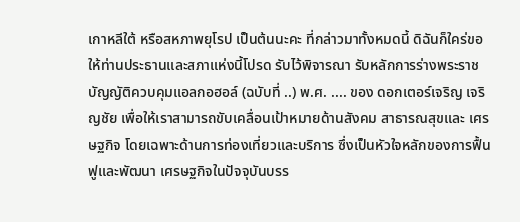เกาหลีใต้ หรือสหภาพยุโรป เป็นต้นนะคะ ที่กล่าวมาทั้งหมดนี้ ดิฉันก็ใคร่ขอให้ท่านประธานและสภาแห่งนี้โปรด รับไว้พิจารณา รับหลักการร่างพระราชบัญญัติควบคุมแอลกอฮอล์ (ฉบับที่ ..) พ.ศ. .... ของ ดอกเตอร์เจริญ เจริญชัย เพื่อให้เราสามารถขับเคลื่อนเป้าหมายด้านสังคม สาธารณสุขและ เศรษฐกิจ โดยเฉพาะด้านการท่องเที่ยวและบริการ ซึ่งเป็นหัวใจหลักของการฟื้นฟูและพัฒนา เศรษฐกิจในปัจจุบันบรร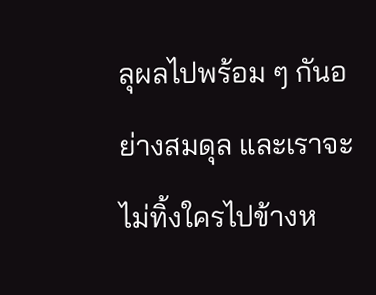ลุผลไปพร้อม ๆ กันอย่างสมดุล และเราจะไม่ทิ้งใครไปข้างห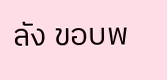ลัง ขอบพ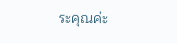ระคุณค่ะ